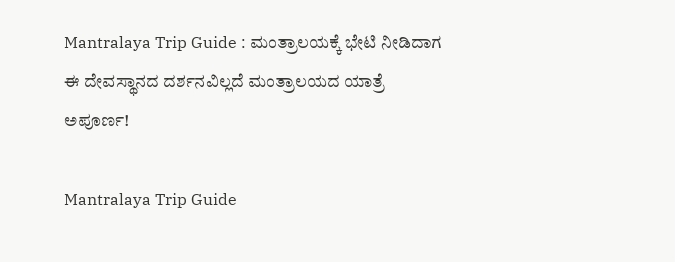Mantralaya Trip Guide : ಮಂತ್ರಾಲಯಕ್ಕೆ ಭೇಟಿ ನೀಡಿದಾಗ ಈ ದೇವಸ್ಥಾನದ ದರ್ಶನವಿಲ್ಲದೆ ಮಂತ್ರಾಲಯದ ಯಾತ್ರೆ ಅಪೂರ್ಣ!

Mantralaya Trip Guide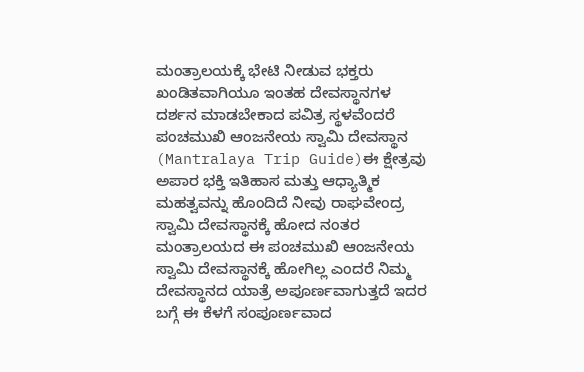ಮಂತ್ರಾಲಯಕ್ಕೆ ಭೇಟಿ ನೀಡುವ ಭಕ್ತರು ಖಂಡಿತವಾಗಿಯೂ ಇಂತಹ ದೇವಸ್ಥಾನಗಳ ದರ್ಶನ ಮಾಡಬೇಕಾದ ಪವಿತ್ರ ಸ್ಥಳವೆಂದರೆ ಪಂಚಮುಖಿ ಆಂಜನೇಯ ಸ್ವಾಮಿ ದೇವಸ್ಥಾನ (Mantralaya Trip Guide)ಈ ಕ್ಷೇತ್ರವು ಅಪಾರ ಭಕ್ತಿ ಇತಿಹಾಸ ಮತ್ತು ಆಧ್ಯಾತ್ಮಿಕ ಮಹತ್ವವನ್ನು ಹೊಂದಿದೆ ನೀವು ರಾಘವೇಂದ್ರ ಸ್ವಾಮಿ ದೇವಸ್ಥಾನಕ್ಕೆ ಹೋದ ನಂತರ ಮಂತ್ರಾಲಯದ ಈ ಪಂಚಮುಖಿ ಆಂಜನೇಯ ಸ್ವಾಮಿ ದೇವಸ್ಥಾನಕ್ಕೆ ಹೋಗಿಲ್ಲ ಎಂದರೆ ನಿಮ್ಮ ದೇವಸ್ಥಾನದ ಯಾತ್ರೆ ಅಪೂರ್ಣವಾಗುತ್ತದೆ ಇದರ ಬಗ್ಗೆ ಈ ಕೆಳಗೆ ಸಂಪೂರ್ಣವಾದ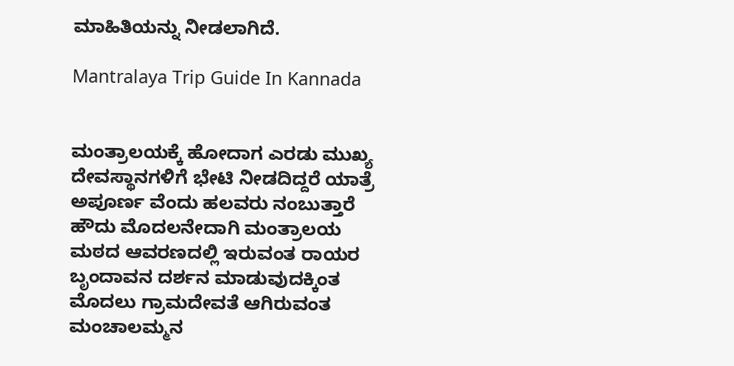ಮಾಹಿತಿಯನ್ನು ನೀಡಲಾಗಿದೆ.

Mantralaya Trip Guide In Kannada


ಮಂತ್ರಾಲಯಕ್ಕೆ ಹೋದಾಗ ಎರಡು ಮುಖ್ಯ ದೇವಸ್ಥಾನಗಳಿಗೆ ಭೇಟಿ ನೀಡದಿದ್ದರೆ ಯಾತ್ರೆ ಅಪೂರ್ಣ ವೆಂದು ಹಲವರು ನಂಬುತ್ತಾರೆ ಹೌದು ಮೊದಲನೇದಾಗಿ ಮಂತ್ರಾಲಯ ಮಠದ ಆವರಣದಲ್ಲಿ ಇರುವಂತ ರಾಯರ ಬೃಂದಾವನ ದರ್ಶನ ಮಾಡುವುದಕ್ಕಿಂತ ಮೊದಲು ಗ್ರಾಮದೇವತೆ ಆಗಿರುವಂತ ಮಂಚಾಲಮ್ಮನ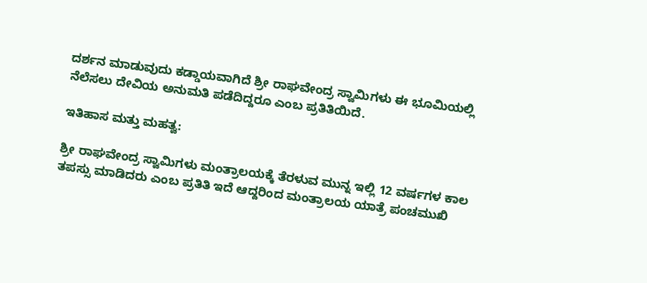ದರ್ಶನ ಮಾಡುವುದು ಕಡ್ಡಾಯವಾಗಿದೆ ಶ್ರೀ ರಾಘವೇಂದ್ರ ಸ್ವಾಮಿಗಳು ಈ ಭೂಮಿಯಲ್ಲಿ ನೆಲೆಸಲು ದೇವಿಯ ಅನುಮತಿ ಪಡೆದಿದ್ದರೂ ಎಂಬ ಪ್ರತಿತಿಯಿದೆ.

ಇತಿಹಾಸ ಮತ್ತು ಮಹತ್ವ:

ಶ್ರೀ ರಾಘವೇಂದ್ರ ಸ್ವಾಮಿಗಳು ಮಂತ್ರಾಲಯಕ್ಕೆ ತೆರಳುವ ಮುನ್ನ ಇಲ್ಲಿ 12 ವರ್ಷಗಳ ಕಾಲ ತಪಸ್ಸು ಮಾಡಿದರು ಎಂಬ ಪ್ರತಿತಿ ಇದೆ ಆದ್ದರಿಂದ ಮಂತ್ರಾಲಯ ಯಾತ್ರೆ ಪಂಚಮುಖಿ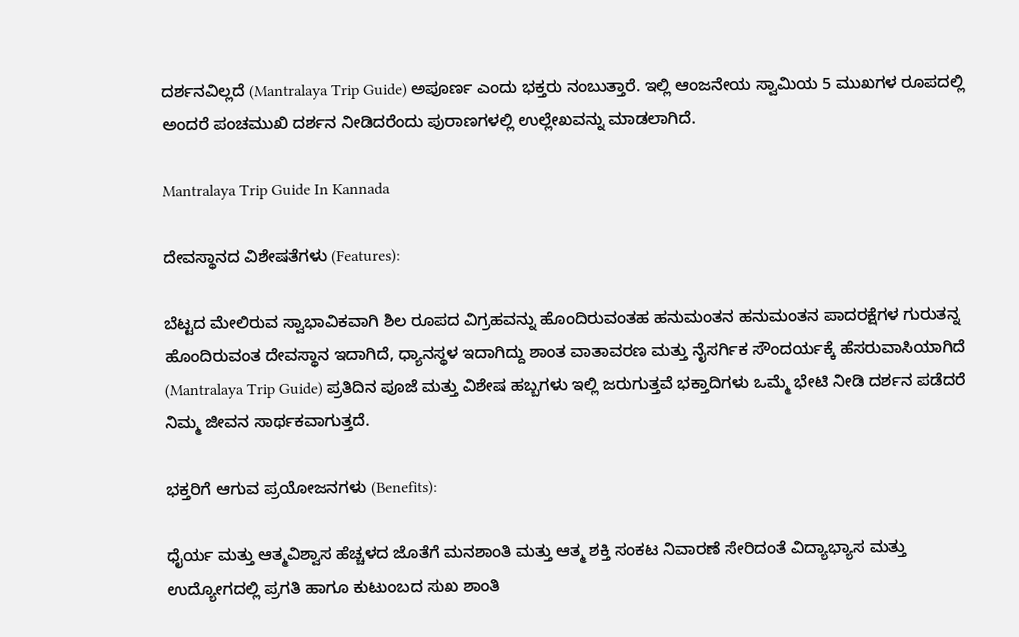ದರ್ಶನವಿಲ್ಲದೆ (Mantralaya Trip Guide) ಅಪೂರ್ಣ ಎಂದು ಭಕ್ತರು ನಂಬುತ್ತಾರೆ. ಇಲ್ಲಿ ಆಂಜನೇಯ ಸ್ವಾಮಿಯ 5 ಮುಖಗಳ ರೂಪದಲ್ಲಿ ಅಂದರೆ ಪಂಚಮುಖಿ ದರ್ಶನ ನೀಡಿದರೆಂದು ಪುರಾಣಗಳಲ್ಲಿ ಉಲ್ಲೇಖವನ್ನು ಮಾಡಲಾಗಿದೆ.

Mantralaya Trip Guide In Kannada

ದೇವಸ್ಥಾನದ ವಿಶೇಷತೆಗಳು (Features):

ಬೆಟ್ಟದ ಮೇಲಿರುವ ಸ್ವಾಭಾವಿಕವಾಗಿ ಶಿಲ ರೂಪದ ವಿಗ್ರಹವನ್ನು ಹೊಂದಿರುವಂತಹ ಹನುಮಂತನ ಹನುಮಂತನ ಪಾದರಕ್ಷೆಗಳ ಗುರುತನ್ನ ಹೊಂದಿರುವಂತ ದೇವಸ್ಥಾನ ಇದಾಗಿದೆ, ಧ್ಯಾನಸ್ಥಳ ಇದಾಗಿದ್ದು ಶಾಂತ ವಾತಾವರಣ ಮತ್ತು ನೈಸರ್ಗಿಕ ಸೌಂದರ್ಯಕ್ಕೆ ಹೆಸರುವಾಸಿಯಾಗಿದೆ (Mantralaya Trip Guide) ಪ್ರತಿದಿನ ಪೂಜೆ ಮತ್ತು ವಿಶೇಷ ಹಬ್ಬಗಳು ಇಲ್ಲಿ ಜರುಗುತ್ತವೆ ಭಕ್ತಾದಿಗಳು ಒಮ್ಮೆ ಭೇಟಿ ನೀಡಿ ದರ್ಶನ ಪಡೆದರೆ ನಿಮ್ಮ ಜೀವನ ಸಾರ್ಥಕವಾಗುತ್ತದೆ.

ಭಕ್ತರಿಗೆ ಆಗುವ ಪ್ರಯೋಜನಗಳು (Benefits):

ಧೈರ್ಯ ಮತ್ತು ಆತ್ಮವಿಶ್ವಾಸ ಹೆಚ್ಚಳದ ಜೊತೆಗೆ ಮನಶಾಂತಿ ಮತ್ತು ಆತ್ಮ ಶಕ್ತಿ ಸಂಕಟ ನಿವಾರಣೆ ಸೇರಿದಂತೆ ವಿದ್ಯಾಭ್ಯಾಸ ಮತ್ತು ಉದ್ಯೋಗದಲ್ಲಿ ಪ್ರಗತಿ ಹಾಗೂ ಕುಟುಂಬದ ಸುಖ ಶಾಂತಿ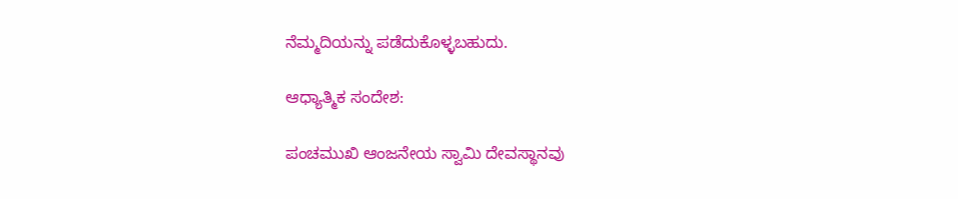ನೆಮ್ಮದಿಯನ್ನು ಪಡೆದುಕೊಳ್ಳಬಹುದು.

ಆಧ್ಯಾತ್ಮಿಕ ಸಂದೇಶ:

ಪಂಚಮುಖಿ ಆಂಜನೇಯ ಸ್ವಾಮಿ ದೇವಸ್ಥಾನವು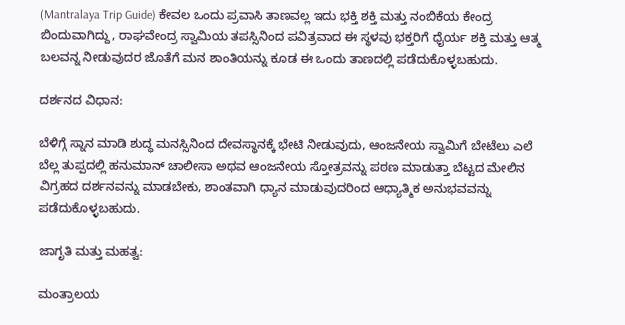(Mantralaya Trip Guide) ಕೇವಲ ಒಂದು ಪ್ರವಾಸಿ ತಾಣವಲ್ಲ ಇದು ಭಕ್ತಿ ಶಕ್ತಿ ಮತ್ತು ನಂಬಿಕೆಯ ಕೇಂದ್ರ ಬಿಂದುವಾಗಿದ್ದು, ರಾಘವೇಂದ್ರ ಸ್ವಾಮಿಯ ತಪಸ್ಸಿನಿಂದ ಪವಿತ್ರವಾದ ಈ ಸ್ಥಳವು ಭಕ್ತರಿಗೆ ಧೈರ್ಯ ಶಕ್ತಿ ಮತ್ತು ಆತ್ಮ ಬಲವನ್ನ ನೀಡುವುದರ ಜೊತೆಗೆ ಮನ ಶಾಂತಿಯನ್ನು ಕೂಡ ಈ ಒಂದು ತಾಣದಲ್ಲಿ ಪಡೆದುಕೊಳ್ಳಬಹುದು.

ದರ್ಶನದ ವಿಧಾನ:

ಬೆಳಿಗ್ಗೆ ಸ್ನಾನ ಮಾಡಿ ಶುದ್ಧ ಮನಸ್ಸಿನಿಂದ ದೇವಸ್ಥಾನಕ್ಕೆ ಭೇಟಿ ನೀಡುವುದು, ಆಂಜನೇಯ ಸ್ವಾಮಿಗೆ ಬೇಟೆಲು ಎಲೆ ಬೆಲ್ಲ ತುಪ್ಪದಲ್ಲಿ ಹನುಮಾನ್ ಚಾಲೀಸಾ ಅಥವ ಆಂಜನೇಯ ಸ್ತೋತ್ರವನ್ನು ಪಠಣ ಮಾಡುತ್ತಾ ಬೆಟ್ಟದ ಮೇಲಿನ ವಿಗ್ರಹದ ದರ್ಶನವನ್ನು ಮಾಡಬೇಕು, ಶಾಂತವಾಗಿ ಧ್ಯಾನ ಮಾಡುವುದರಿಂದ ಆಧ್ಯಾತ್ಮಿಕ ಅನುಭವವನ್ನು ಪಡೆದುಕೊಳ್ಳಬಹುದು.

ಜಾಗೃತಿ ಮತ್ತು ಮಹತ್ವ:

ಮಂತ್ರಾಲಯ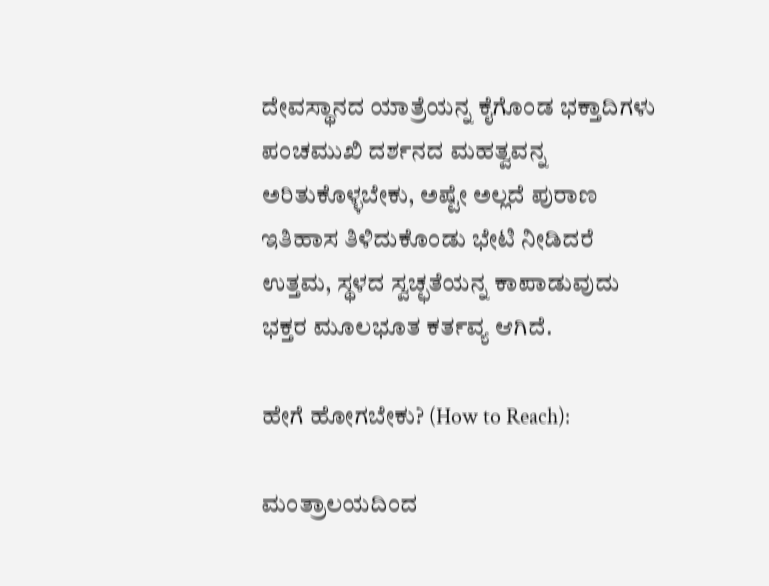ದೇವಸ್ಥಾನದ ಯಾತ್ರೆಯನ್ನ ಕೈಗೊಂಡ ಭಕ್ತಾದಿಗಳು ಪಂಚಮುಖಿ ದರ್ಶನದ ಮಹತ್ವವನ್ನ ಅರಿತುಕೊಳ್ಳಬೇಕು, ಅಷ್ಟೇ ಅಲ್ಲದೆ ಪುರಾಣ ಇತಿಹಾಸ ತಿಳಿದುಕೊಂಡು ಭೇಟಿ ನೀಡಿದರೆ ಉತ್ತಮ, ಸ್ಥಳದ ಸ್ವಚ್ಛತೆಯನ್ನ ಕಾಪಾಡುವುದು ಭಕ್ತರ ಮೂಲಭೂತ ಕರ್ತವ್ಯ ಆಗಿದೆ.

ಹೇಗೆ ಹೋಗಬೇಕು? (How to Reach):

ಮಂತ್ರಾಲಯದಿಂದ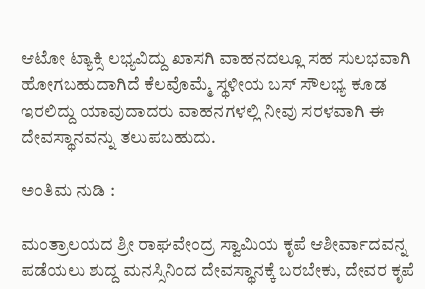ಆಟೋ ಟ್ಯಾಕ್ಸಿ ಲಭ್ಯವಿದ್ದು ಖಾಸಗಿ ವಾಹನದಲ್ಲೂ ಸಹ ಸುಲಭವಾಗಿ ಹೋಗಬಹುದಾಗಿದೆ ಕೆಲವೊಮ್ಮೆ ಸ್ಥಳೀಯ ಬಸ್ ಸೌಲಭ್ಯ ಕೂಡ ಇರಲಿದ್ದು ಯಾವುದಾದರು ವಾಹನಗಳಲ್ಲಿ ನೀವು ಸರಳವಾಗಿ ಈ ದೇವಸ್ಥಾನವನ್ನು ತಲುಪಬಹುದು.

ಅಂತಿಮ ನುಡಿ :

ಮಂತ್ರಾಲಯದ ಶ್ರೀ ರಾಘವೇಂದ್ರ ಸ್ವಾಮಿಯ ಕೃಪೆ ಆಶೀರ್ವಾದವನ್ನ ಪಡೆಯಲು ಶುದ್ದ ಮನಸ್ಸಿನಿಂದ ದೇವಸ್ಥಾನಕ್ಕೆ ಬರಬೇಕು, ದೇವರ ಕೃಪೆ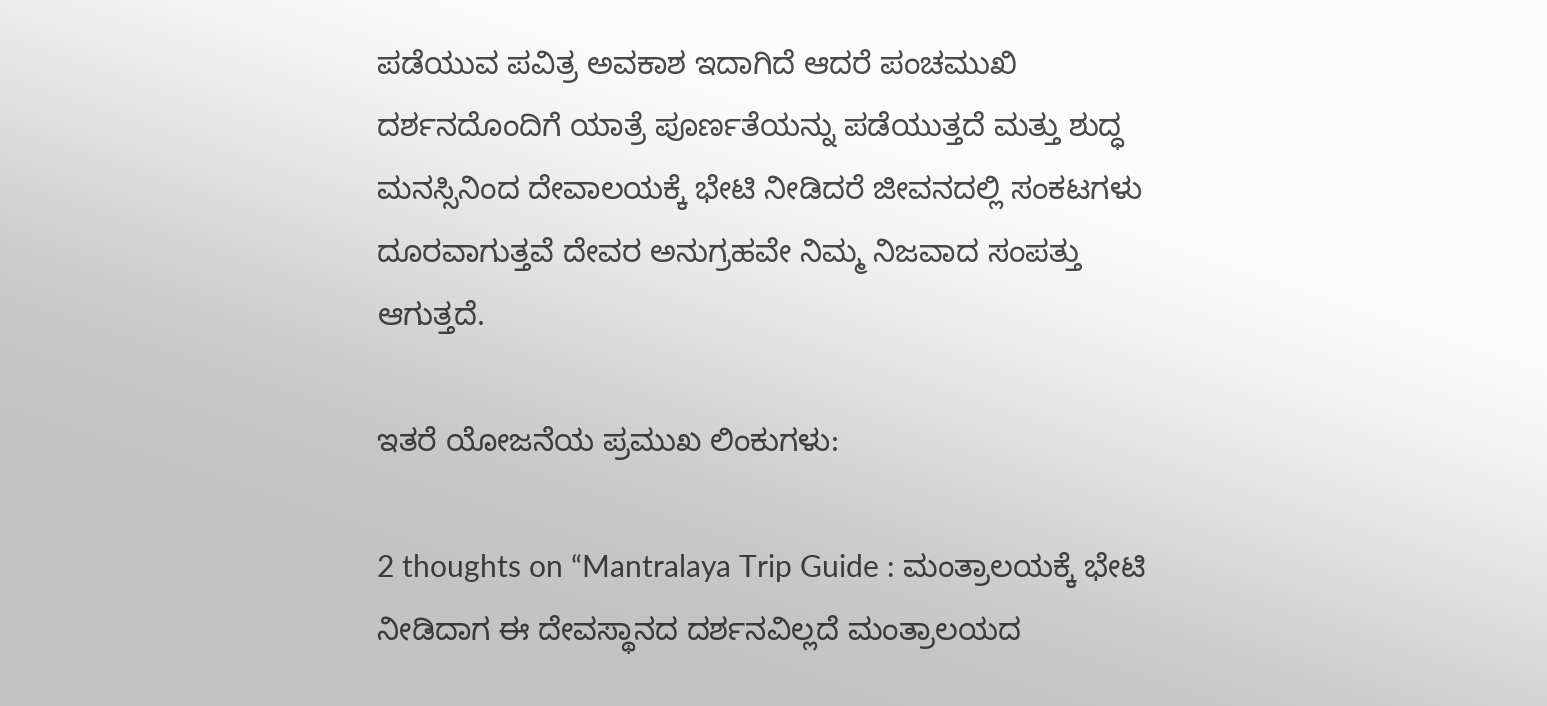ಪಡೆಯುವ ಪವಿತ್ರ ಅವಕಾಶ ಇದಾಗಿದೆ ಆದರೆ ಪಂಚಮುಖಿ ದರ್ಶನದೊಂದಿಗೆ ಯಾತ್ರೆ ಪೂರ್ಣತೆಯನ್ನು ಪಡೆಯುತ್ತದೆ ಮತ್ತು ಶುದ್ಧ ಮನಸ್ಸಿನಿಂದ ದೇವಾಲಯಕ್ಕೆ ಭೇಟಿ ನೀಡಿದರೆ ಜೀವನದಲ್ಲಿ ಸಂಕಟಗಳು ದೂರವಾಗುತ್ತವೆ ದೇವರ ಅನುಗ್ರಹವೇ ನಿಮ್ಮ ನಿಜವಾದ ಸಂಪತ್ತು ಆಗುತ್ತದೆ.

ಇತರೆ ಯೋಜನೆಯ ಪ್ರಮುಖ ಲಿಂಕುಗಳು:

2 thoughts on “Mantralaya Trip Guide : ಮಂತ್ರಾಲಯಕ್ಕೆ ಭೇಟಿ ನೀಡಿದಾಗ ಈ ದೇವಸ್ಥಾನದ ದರ್ಶನವಿಲ್ಲದೆ ಮಂತ್ರಾಲಯದ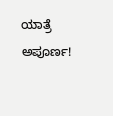ಯಾತ್ರೆ ಅಪೂರ್ಣ!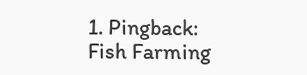1. Pingback: Fish Farming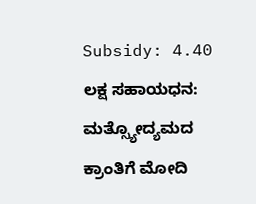Subsidy: 4.40 ಲಕ್ಷ ಸಹಾಯಧನ: ಮತ್ಸ್ಯೋದ್ಯಮದ ಕ್ರಾಂತಿಗೆ ಮೋದಿ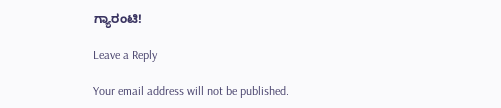ಗ್ಯಾರಂಟಿ!

Leave a Reply

Your email address will not be published.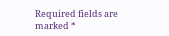Required fields are marked *